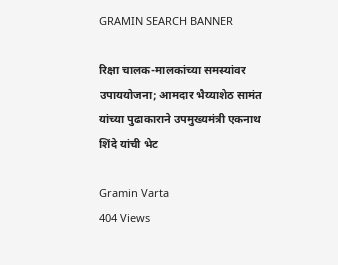GRAMIN SEARCH BANNER

रिक्षा चालक-मालकांच्या समस्यांवर उपाययोजना; आमदार भैय्याशेठ सामंत यांच्या पुढाकाराने उपमुख्यमंत्री एकनाथ शिंदे यांची भेट

Gramin Varta
404 Views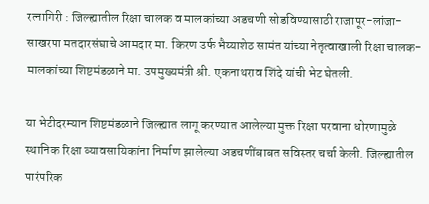रत्नागिरी : जिल्ह्यातील रिक्षा चालक व मालकांच्या अडचणी सोडविण्यासाठी राजापूर-लांजा-साखरपा मतदारसंघाचे आमदार मा. किरण उर्फ भैय्याशेठ सामंत यांच्या नेतृत्वाखाली रिक्षा चालक-मालकांच्या शिष्टमंडळाने मा. उपमुख्यमंत्री श्री. एकनाथराव शिंदे यांची भेट घेतली.

या भेटीदरम्यान शिष्टमंडळाने जिल्ह्यात लागू करण्यात आलेल्या मुक्त रिक्षा परवाना धोरणामुळे स्थानिक रिक्षा व्यावसायिकांना निर्माण झालेल्या अडचणींबाबत सविस्तर चर्चा केली. जिल्ह्यातील पारंपरिक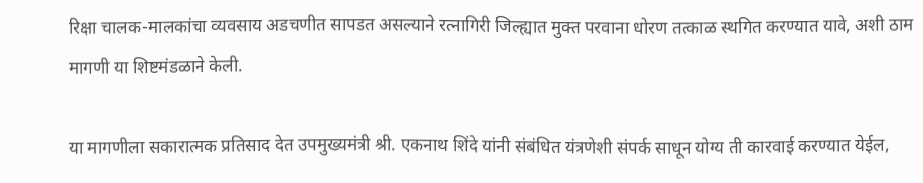रिक्षा चालक-मालकांचा व्यवसाय अडचणीत सापडत असल्याने रत्नागिरी जिल्ह्यात मुक्त परवाना धोरण तत्काळ स्थगित करण्यात यावे, अशी ठाम मागणी या शिष्टमंडळाने केली.

या मागणीला सकारात्मक प्रतिसाद देत उपमुख्यमंत्री श्री. एकनाथ शिंदे यांनी संबंधित यंत्रणेशी संपर्क साधून योग्य ती कारवाई करण्यात येईल,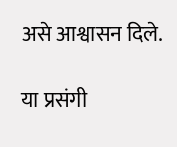असे आश्वासन दिले.

या प्रसंगी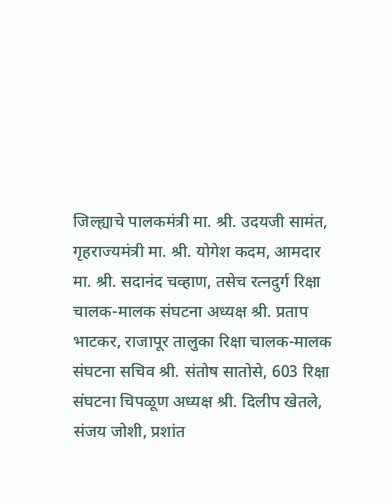जिल्ह्याचे पालकमंत्री मा. श्री. उदयजी सामंत, गृहराज्यमंत्री मा. श्री. योगेश कदम, आमदार मा. श्री. सदानंद चव्हाण, तसेच रत्नदुर्ग रिक्षा चालक-मालक संघटना अध्यक्ष श्री. प्रताप भाटकर, राजापूर तालुका रिक्षा चालक-मालक संघटना सचिव श्री. संतोष सातोसे, 603 रिक्षा संघटना चिपळूण अध्यक्ष श्री. दिलीप खेतले, संजय जोशी, प्रशांत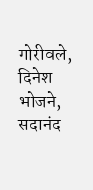गोरीवले, दिनेश भोजने, सदानंद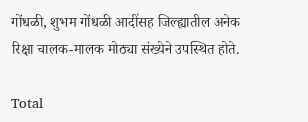गोंधळी, शुभम गोंधळी आदींसह जिल्ह्यातील अनेक रिक्षा चालक-मालक मोठ्या संख्येने उपस्थित होते.

Total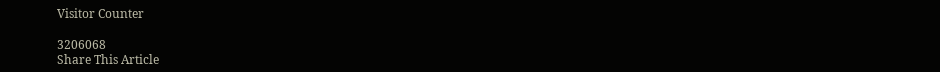Visitor Counter

3206068
Share This Article